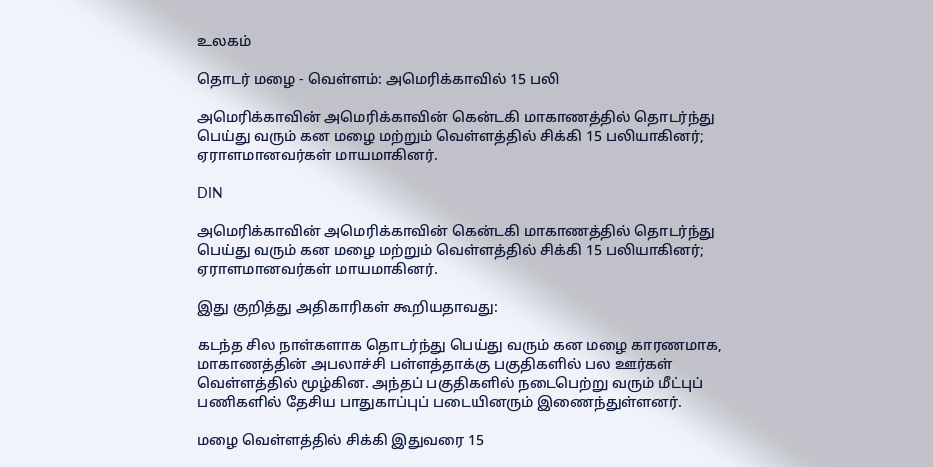உலகம்

தொடர் மழை - வெள்ளம்: அமெரிக்காவில் 15 பலி

அமெரிக்காவின் அமெரிக்காவின் கென்டகி மாகாணத்தில் தொடர்ந்து பெய்து வரும் கன மழை மற்றும் வெள்ளத்தில் சிக்கி 15 பலியாகினர்; ஏராளமானவர்கள் மாயமாகினர்.

DIN

அமெரிக்காவின் அமெரிக்காவின் கென்டகி மாகாணத்தில் தொடர்ந்து பெய்து வரும் கன மழை மற்றும் வெள்ளத்தில் சிக்கி 15 பலியாகினர்; ஏராளமானவர்கள் மாயமாகினர்.

இது குறித்து அதிகாரிகள் கூறியதாவது:

கடந்த சில நாள்களாக தொடர்ந்து பெய்து வரும் கன மழை காரணமாக, மாகாணத்தின் அபலாச்சி பள்ளத்தாக்கு பகுதிகளில் பல ஊர்கள் வெள்ளத்தில் மூழ்கின. அந்தப் பகுதிகளில் நடைபெற்று வரும் மீட்புப் பணிகளில் தேசிய பாதுகாப்புப் படையினரும் இணைந்துள்ளனர்.

மழை வெள்ளத்தில் சிக்கி இதுவரை 15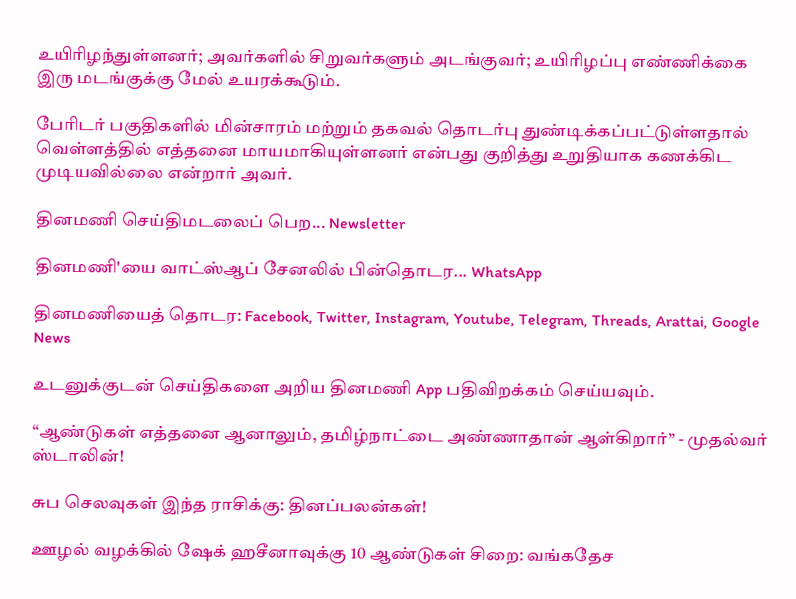உயிரிழந்துள்ளனர்; அவர்களில் சிறுவர்களும் அடங்குவர்; உயிரிழப்பு எண்ணிக்கை இரு மடங்குக்கு மேல் உயரக்கூடும்.

பேரிடர் பகுதிகளில் மின்சாரம் மற்றும் தகவல் தொடர்பு துண்டிக்கப்பட்டுள்ளதால் வெள்ளத்தில் எத்தனை மாயமாகியுள்ளனர் என்பது குறித்து உறுதியாக கணக்கிட முடியவில்லை என்றார் அவர்.

தினமணி செய்திமடலைப் பெற... Newsletter

தினமணி'யை வாட்ஸ்ஆப் சேனலில் பின்தொடர... WhatsApp

தினமணியைத் தொடர: Facebook, Twitter, Instagram, Youtube, Telegram, Threads, Arattai, Google News

உடனுக்குடன் செய்திகளை அறிய தினமணி App பதிவிறக்கம் செய்யவும்.

“ஆண்டுகள் எத்தனை ஆனாலும், தமிழ்நாட்டை அண்ணாதான் ஆள்கிறார்” - முதல்வர் ஸ்டாலின்!

சுப செலவுகள் இந்த ராசிக்கு: தினப்பலன்கள்!

ஊழல் வழக்கில் ஷேக் ஹசீனாவுக்கு 10 ஆண்டுகள் சிறை: வங்கதேச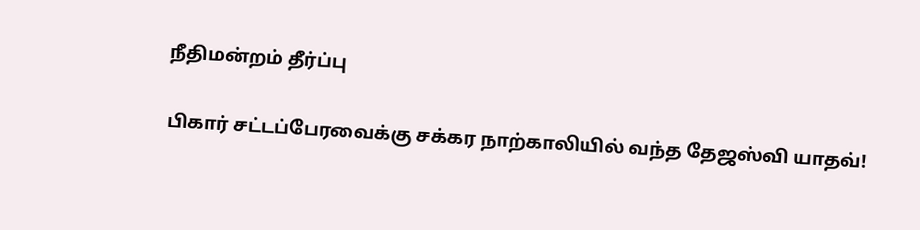நீதிமன்றம் தீர்ப்பு

பிகார் சட்டப்பேரவைக்கு சக்கர நாற்காலியில் வந்த தேஜஸ்வி யாதவ்!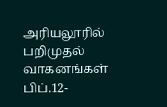அரியலூரில் பறிமுதல் வாகனங்கள் பிப்.12-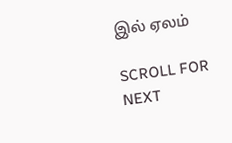இல் ஏலம்

SCROLL FOR NEXT